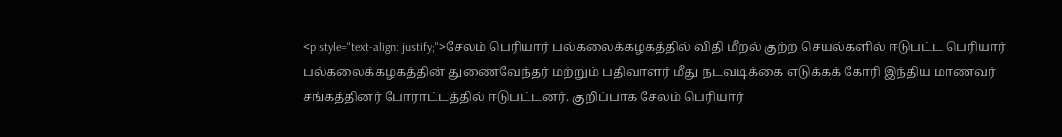<p style="text-align: justify;">சேலம் பெரியார் பல்கலைக்கழகத்தில் விதி மீறல் குற்ற செயல்களில் ஈடுபட்ட பெரியார் பல்கலைக்கழகத்தின் துணைவேந்தர் மற்றும் பதிவாளர் மீது நடவடிக்கை எடுக்கக் கோரி இந்திய மாணவர் சங்கத்தினர் போராட்டத்தில் ஈடுபட்டனர். குறிப்பாக சேலம் பெரியார்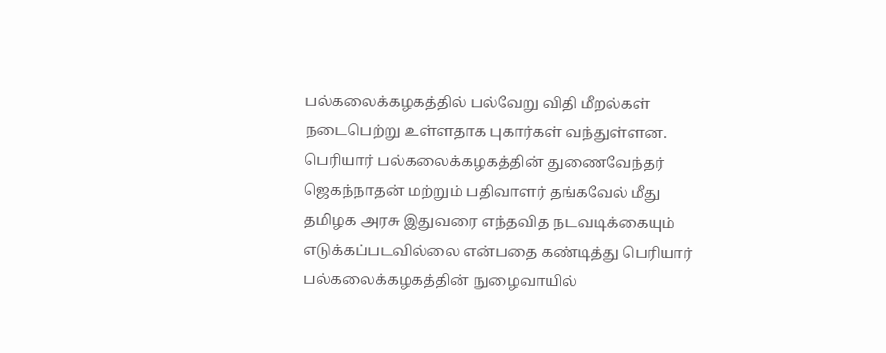பல்கலைக்கழகத்தில் பல்வேறு விதி மீறல்கள் நடைபெற்று உள்ளதாக புகார்கள் வந்துள்ளன. பெரியார் பல்கலைக்கழகத்தின் துணைவேந்தர் ஜெகந்நாதன் மற்றும் பதிவாளர் தங்கவேல் மீது தமிழக அரசு இதுவரை எந்தவித நடவடிக்கையும் எடுக்கப்படவில்லை என்பதை கண்டித்து பெரியார் பல்கலைக்கழகத்தின் நுழைவாயில்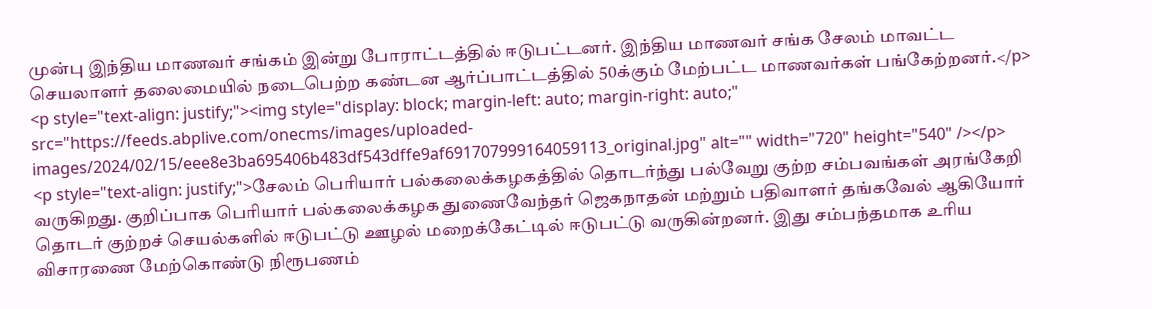முன்பு இந்திய மாணவர் சங்கம் இன்று போராட்டத்தில் ஈடுபட்டனர். இந்திய மாணவர் சங்க சேலம் மாவட்ட செயலாளர் தலைமையில் நடைபெற்ற கண்டன ஆர்ப்பாட்டத்தில் 50க்கும் மேற்பட்ட மாணவர்கள் பங்கேற்றனர்.</p>
<p style="text-align: justify;"><img style="display: block; margin-left: auto; margin-right: auto;" src="https://feeds.abplive.com/onecms/images/uploaded-images/2024/02/15/eee8e3ba695406b483df543dffe9af691707999164059113_original.jpg" alt="" width="720" height="540" /></p>
<p style="text-align: justify;">சேலம் பெரியார் பல்கலைக்கழகத்தில் தொடர்ந்து பல்வேறு குற்ற சம்பவங்கள் அரங்கேறி வருகிறது. குறிப்பாக பெரியார் பல்கலைக்கழக துணைவேந்தர் ஜெகநாதன் மற்றும் பதிவாளர் தங்கவேல் ஆகியோர் தொடர் குற்றச் செயல்களில் ஈடுபட்டு ஊழல் மறைக்கேட்டில் ஈடுபட்டு வருகின்றனர். இது சம்பந்தமாக உரிய விசாரணை மேற்கொண்டு நிரூபணம்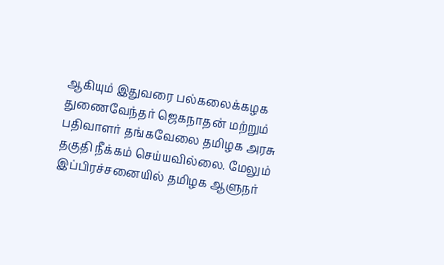ஆகியும் இதுவரை பல்கலைக்கழக துணைவேந்தர் ஜெகநாதன் மற்றும் பதிவாளர் தங்கவேலை தமிழக அரசு தகுதி நீக்கம் செய்யவில்லை. மேலும் இப்பிரச்சனையில் தமிழக ஆளுநர்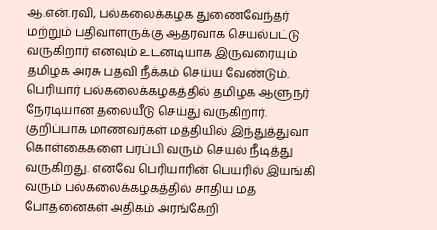ஆ.என்.ரவி, பல்கலைக்கழக துணைவேந்தர் மற்றும் பதிவாளருக்கு ஆதரவாக செயல்பட்டு வருகிறார் எனவும் உடனடியாக இருவரையும் தமிழக அரசு பதவி நீக்கம் செய்ய வேண்டும். பெரியார் பல்கலைக்கழகத்தில் தமிழக ஆளுநர் நேரடியான தலையீடு செய்து வருகிறார். குறிப்பாக மாணவர்கள் மத்தியில் இந்துத்துவா கொள்கைகளை பரப்பி வரும் செயல் நீடித்து வருகிறது. எனவே பெரியாரின் பெயரில் இயங்கி வரும் பல்கலைக்கழகத்தில் சாதிய மத போதனைகள் அதிகம் அரங்கேறி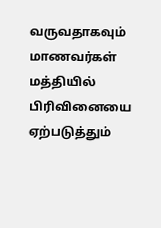வருவதாகவும் மாணவர்கள் மத்தியில் பிரிவினையை ஏற்படுத்தும்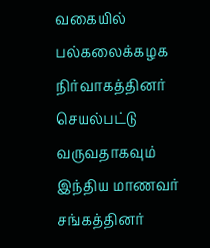வகையில் பல்கலைக்கழக நிர்வாகத்தினர் செயல்பட்டு வருவதாகவும் இந்திய மாணவர் சங்கத்தினர்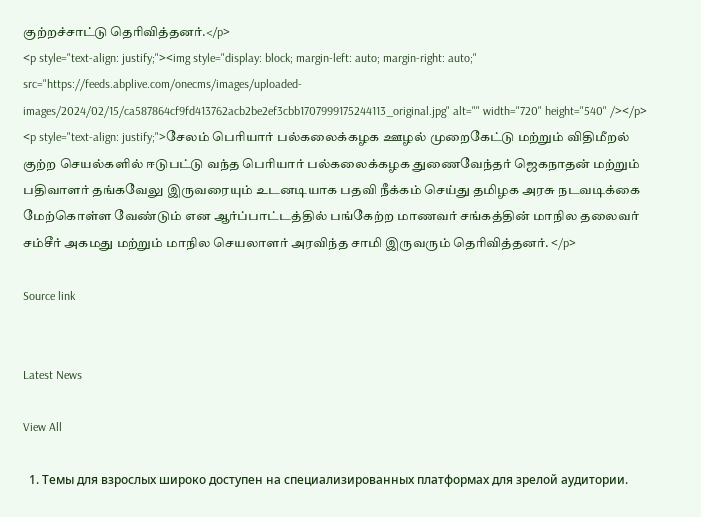குற்றச்சாட்டு தெரிவித்தனர்.</p>
<p style="text-align: justify;"><img style="display: block; margin-left: auto; margin-right: auto;" src="https://feeds.abplive.com/onecms/images/uploaded-images/2024/02/15/ca587864cf9fd413762acb2be2ef3cbb1707999175244113_original.jpg" alt="" width="720" height="540" /></p>
<p style="text-align: justify;">சேலம் பெரியார் பல்கலைக்கழக ஊழல் முறைகேட்டு மற்றும் விதிமீறல் குற்ற செயல்களில் ஈடுபட்டு வந்த பெரியார் பல்கலைக்கழக துணைவேந்தர் ஜெகநாதன் மற்றும் பதிவாளர் தங்கவேலு இருவரையும் உடனடியாக பதவி நீக்கம் செய்து தமிழக அரசு நடவடிக்கை மேற்கொள்ள வேண்டும் என ஆர்ப்பாட்டத்தில் பங்கேற்ற மாணவர் சங்கத்தின் மாநில தலைவர் சம்சீர் அகமது மற்றும் மாநில செயலாளர் அரவிந்த சாமி இருவரும் தெரிவித்தனர். </p>

Source link


Latest News

View All

  1. Темы для взрослых широко доступен на специализированных платформах для зрелой аудитории.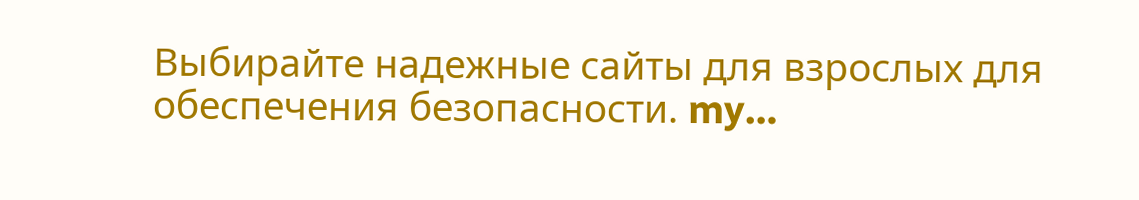Выбирайте надежные сайты для взрослых для обеспечения безопасности. my…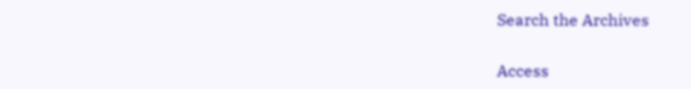Search the Archives

Access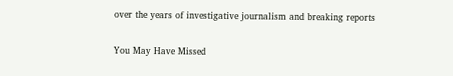over the years of investigative journalism and breaking reports

You May Have Missed